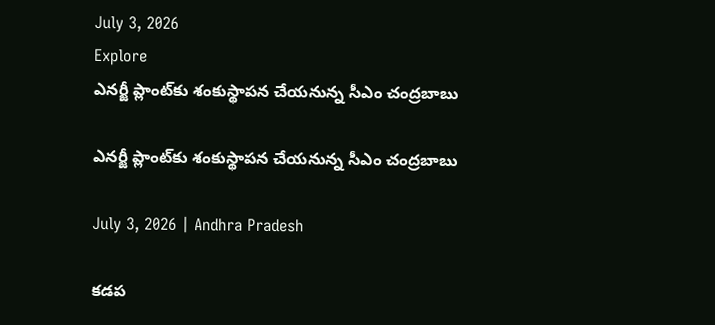July 3, 2026
Explore
ఎనర్జీ ప్లాంట్‌కు శంకుస్థాపన చేయనున్న సీఎం చంద్రబాబు

ఎనర్జీ ప్లాంట్‌కు శంకుస్థాపన చేయనున్న సీఎం చంద్రబాబు

July 3, 2026 | Andhra Pradesh

కడప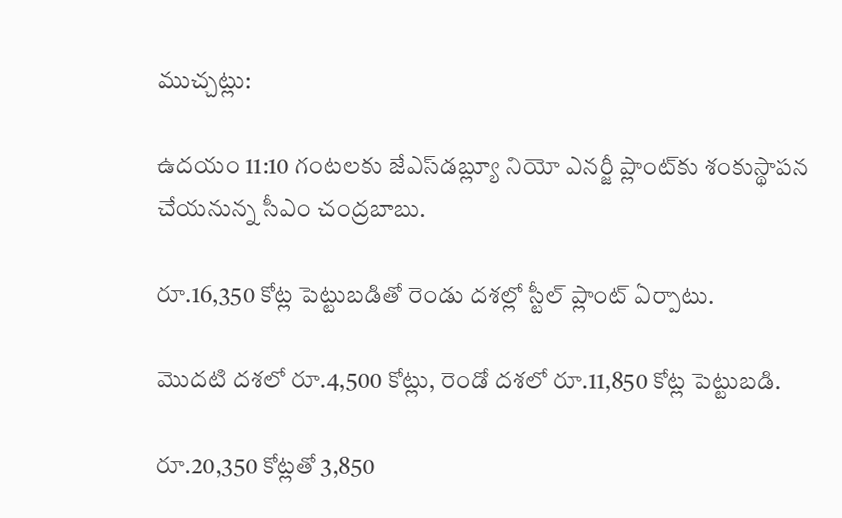ముచ్చట్లు:

ఉదయం 11:10 గంటలకు జేఎస్‌డబ్ల్యూ నియో ఎనర్జీ ప్లాంట్‌కు శంకుస్థాపన చేయనున్న సీఎం చంద్రబాబు.

రూ.16,350 కోట్ల పెట్టుబడితో రెండు దశల్లో స్టీల్ ప్లాంట్ ఏర్పాటు.

మొదటి దశలో రూ.4,500 కోట్లు, రెండో దశలో రూ.11,850 కోట్ల పెట్టుబడి.

రూ.20,350 కోట్లతో 3,850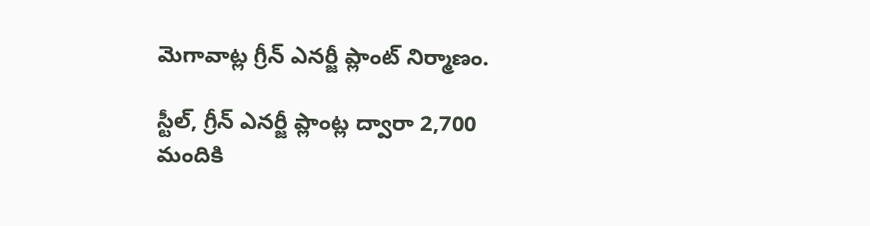మెగావాట్ల గ్రీన్ ఎనర్జీ ప్లాంట్ నిర్మాణం.

స్టీల్, గ్రీన్ ఎనర్జీ ప్లాంట్ల ద్వారా 2,700 మందికి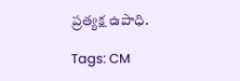ప్రత్యక్ష ఉపాధి.

Tags: CM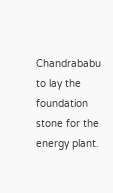Chandrababu to lay the foundation stone for the energy plant.